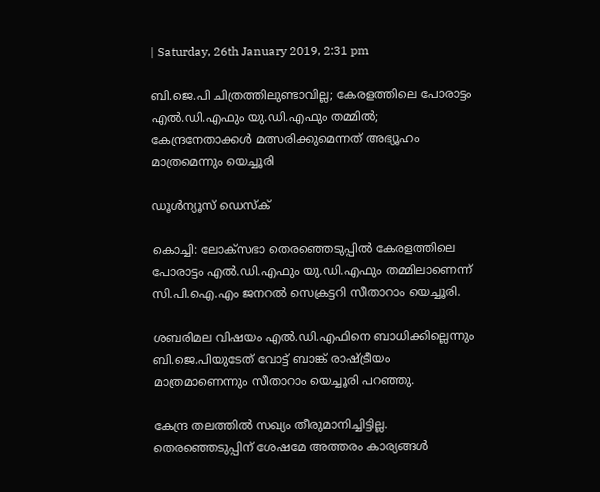| Saturday, 26th January 2019, 2:31 pm

ബി.ജെ.പി ചിത്രത്തിലുണ്ടാവില്ല; കേരളത്തിലെ പോരാട്ടം എല്‍.ഡി.എഫും യു.ഡി.എഫും തമ്മില്‍; കേന്ദ്രനേതാക്കള്‍ മത്സരിക്കുമെന്നത് അഭ്യൂഹം മാത്രമെന്നും യെച്ചൂരി

ഡൂള്‍ന്യൂസ് ഡെസ്‌ക്

കൊച്ചി: ലോക്‌സഭാ തെരഞ്ഞെടുപ്പില്‍ കേരളത്തിലെ പോരാട്ടം എല്‍.ഡി.എഫും യു.ഡി.എഫും തമ്മിലാണെന്ന് സി.പി.ഐ.എം ജനറല്‍ സെക്രട്ടറി സീതാറാം യെച്ചൂരി.

ശബരിമല വിഷയം എല്‍.ഡി.എഫിനെ ബാധിക്കില്ലെന്നും ബി.ജെ.പിയുടേത് വോട്ട് ബാങ്ക് രാഷ്ട്രീയം മാത്രമാണെന്നും സീതാറാം യെച്ചൂരി പറഞ്ഞു.

കേന്ദ്ര തലത്തില്‍ സഖ്യം തീരുമാനിച്ചിട്ടില്ല. തെരഞ്ഞെടുപ്പിന് ശേഷമേ അത്തരം കാര്യങ്ങള്‍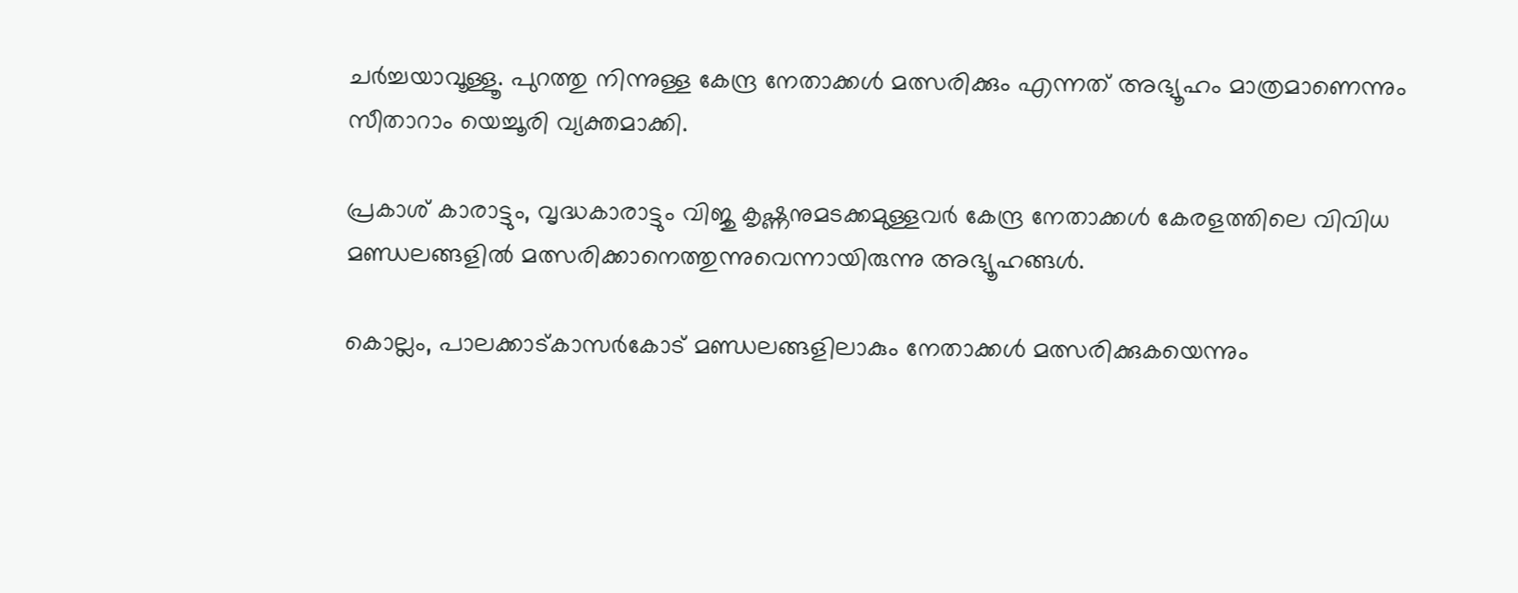ചര്‍ച്ചയാവൂള്ളൂ. പുറത്തു നിന്നുള്ള കേന്ദ്ര നേതാക്കള്‍ മത്സരിക്കും എന്നത് അഭ്യൂഹം മാത്രമാണെന്നും സീതാറാം യെച്ചൂരി വ്യക്തമാക്കി.

പ്രകാശ് കാരാട്ടും, വൃദ്ധകാരാട്ടും വിജു കൃഷ്ണനുമടക്കമുള്ളവര്‍ കേന്ദ്ര നേതാക്കള്‍ കേരളത്തിലെ വിവിധ മണ്ഡലങ്ങളില്‍ മത്സരിക്കാനെത്തുന്നുവെന്നായിരുന്നു അഭ്യൂഹങ്ങള്‍.

കൊല്ലം, പാലക്കാട്കാസര്‍കോട് മണ്ഡലങ്ങളിലാകും നേതാക്കള്‍ മത്സരിക്കുകയെന്നും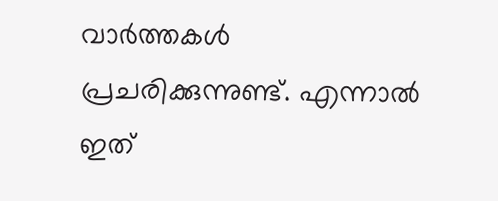വാര്‍ത്തകള്‍ പ്രചരിക്കുന്നുണ്ട്. എന്നാല്‍ ഇത്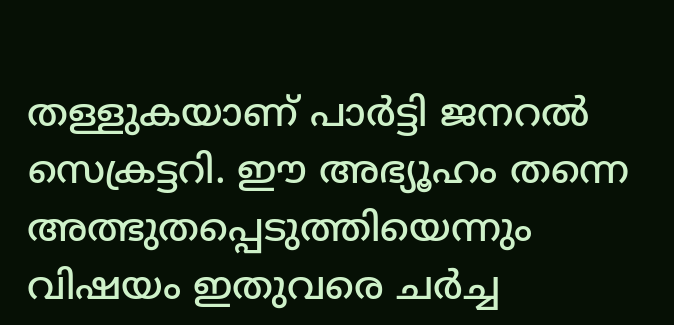തള്ളുകയാണ് പാര്‍ട്ടി ജനറല്‍ സെക്രട്ടറി. ഈ അഭ്യൂഹം തന്നെ അത്ഭുതപ്പെടുത്തിയെന്നും വിഷയം ഇതുവരെ ചര്‍ച്ച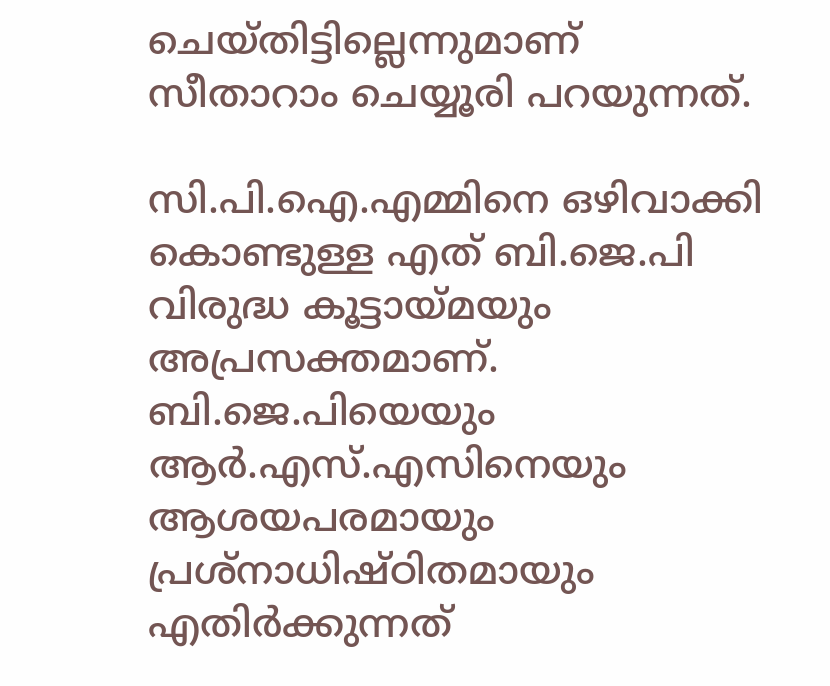ചെയ്തിട്ടില്ലെന്നുമാണ് സീതാറാം ചെയ്യൂരി പറയുന്നത്.

സി.പി.ഐ.എമ്മിനെ ഒഴിവാക്കി കൊണ്ടുള്ള എത് ബി.ജെ.പി വിരുദ്ധ കൂട്ടായ്മയും അപ്രസക്തമാണ്. ബി.ജെ.പിയെയും ആര്‍.എസ്.എസിനെയും ആശയപരമായും പ്രശ്‌നാധിഷ്ഠിതമായും എതിര്‍ക്കുന്നത്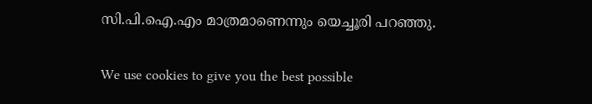സി.പി.ഐ.എം മാത്രമാണെന്നും യെച്ചൂരി പറഞ്ഞു.

We use cookies to give you the best possible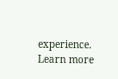experience. Learn more